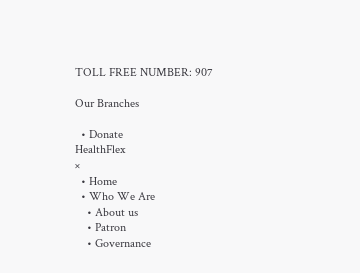TOLL FREE NUMBER: 907

Our Branches

  • Donate
HealthFlex
×
  • Home
  • Who We Are
    • About us
    • Patron
    • Governance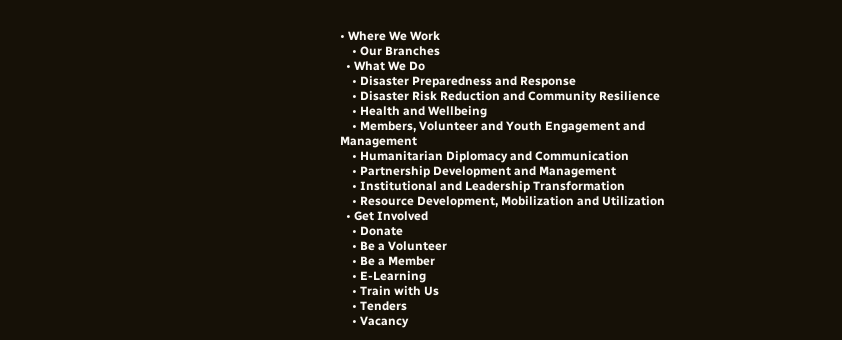• Where We Work
    • Our Branches
  • What We Do
    • Disaster Preparedness and Response
    • Disaster Risk Reduction and Community Resilience
    • Health and Wellbeing
    • Members, Volunteer and Youth Engagement and Management
    • Humanitarian Diplomacy and Communication
    • Partnership Development and Management
    • Institutional and Leadership Transformation
    • Resource Development, Mobilization and Utilization
  • Get Involved
    • Donate
    • Be a Volunteer
    • Be a Member
    • E-Learning
    • Train with Us
    • Tenders
    • Vacancy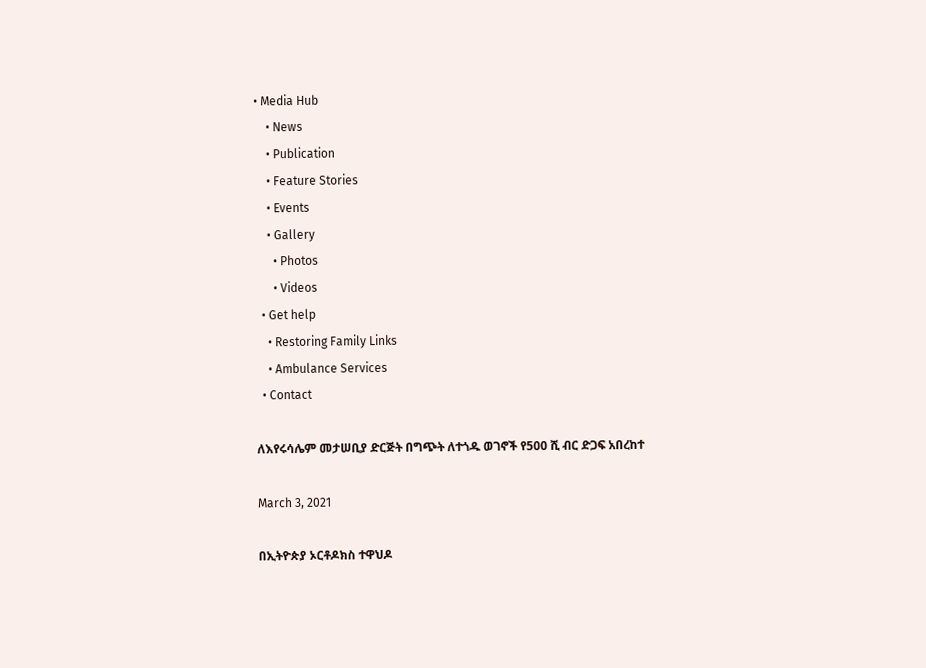• Media Hub
    • News
    • Publication
    • Feature Stories
    • Events
    • Gallery
      • Photos
      • Videos
  • Get help
    • Restoring Family Links
    • Ambulance Services
  • Contact

ለእየሩሳሌም መታሠቢያ ድርጅት በግጭት ለተጎዱ ወገኖች የ500 ሺ ብር ድጋፍ አበረከተ

March 3, 2021

በኢትዮጵያ ኦርቶዶክስ ተዋህዶ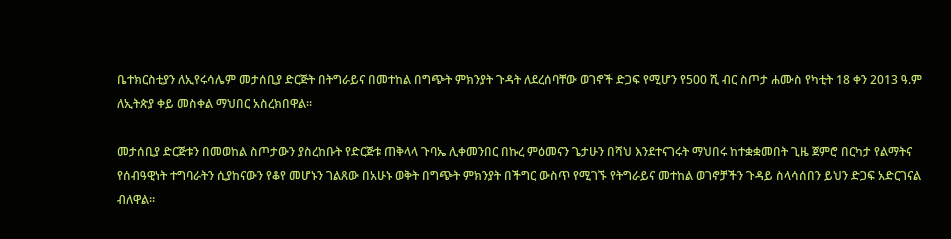ቤተክርስቲያን ለኢየሩሳሌም መታሰቢያ ድርጅት በትግራይና በመተከል በግጭት ምክንያት ጉዳት ለደረሰባቸው ወገኖች ድጋፍ የሚሆን የ500 ሺ ብር ስጦታ ሐሙስ የካቲት 18 ቀን 2013 ዓ.ም ለኢትጵያ ቀይ መስቀል ማህበር አስረክበዋል፡፡

መታሰቢያ ድርጅቱን በመወከል ስጦታውን ያስረከቡት የድርጅቱ ጠቅላላ ጉባኤ ሊቀመንበር በኩረ ምዕመናን ጌታሁን በሻህ እንደተናገሩት ማህበሩ ከተቋቋመበት ጊዜ ጀምሮ በርካታ የልማትና የሰብዓዊነት ተግባራትን ሲያከናውን የቆየ መሆኑን ገልጸው በአሁኑ ወቅት በግጭት ምክንያት በችግር ውስጥ የሚገኙ የትግራይና መተከል ወገኖቻችን ጉዳይ ስላሳሰበን ይህን ድጋፍ አድርገናል ብለዋል፡፡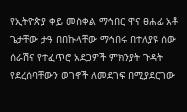የኢትዮጵያ ቀይ መስቀል ማኅበር ዋና ፀሐፊ አቶ ጌታቸው ታዓ በበኩላቸው ማኅበሩ በተለያዩ ሰው ሰራሽና የተፈጥሮ አደጋዎች ምክንያት ጉዳት የደረሰባቸውን ወገኖች ለመደገፍ በሚያደርገው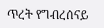ጥረት የግብረሰናይ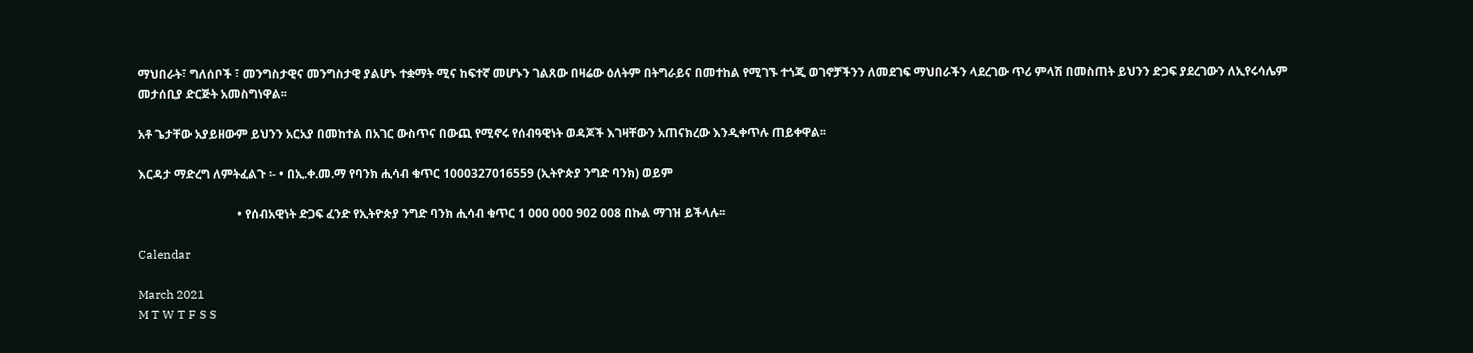ማህበራት፣ ግለሰቦች ፣ መንግስታዊና መንግስታዊ ያልሆኑ ተቋማት ሚና ከፍተኛ መሆኑን ገልጸው በዛሬው ዕለትም በትግራይና በመተከል የሚገኙ ተጎጂ ወገኖቻችንን ለመደገፍ ማህበራችን ላደረገው ጥሪ ምላሽ በመስጠት ይህንን ድጋፍ ያደረገውን ለኢየሩሳሌም መታሰቢያ ድርጅት አመስግነዋል፡፡

አቶ ጌታቸው አያይዘውም ይህንን አርአያ በመከተል በአገር ውስጥና በውጪ የሚኖሩ የሰብዓዊነት ወዳጆች እገዛቸውን አጠናክረው እንዲቀጥሉ ጠይቀዋል፡፡

እርዳታ ማድረግ ለምትፈልጉ ፡- • በኢ.ቀ.መ.ማ የባንክ ሒሳብ ቁጥር 1000327016559 (ኢትዮጵያ ንግድ ባንክ) ወይም

                                 • የሰብአዊነት ድጋፍ ፈንድ የኢትዮጵያ ንግድ ባንክ ሒሳብ ቁጥር 1 000 000 902 008 በኩል ማገዝ ይችላሉ፡፡

Calendar

March 2021
M T W T F S S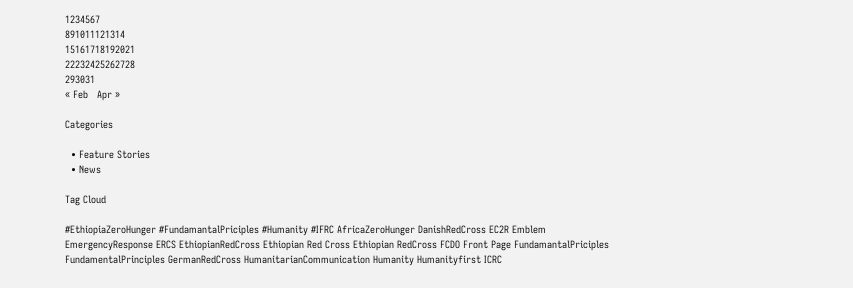1234567
891011121314
15161718192021
22232425262728
293031
« Feb   Apr »

Categories

  • Feature Stories
  • News

Tag Cloud

#EthiopiaZeroHunger #FundamantalPriciples #Humanity #IFRC AfricaZeroHunger DanishRedCross EC2R Emblem EmergencyResponse ERCS EthiopianRedCross Ethiopian Red Cross Ethiopian RedCross FCDO Front Page FundamantalPriciples FundamentalPrinciples GermanRedCross HumanitarianCommunication Humanity Humanityfirst ICRC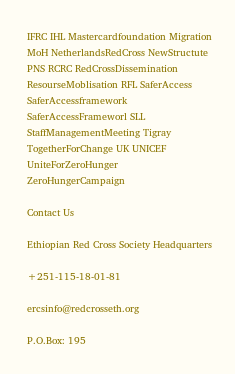IFRC IHL Mastercardfoundation Migration MoH NetherlandsRedCross NewStructute PNS RCRC RedCrossDissemination ResourseMoblisation RFL SaferAccess SaferAccessframework SaferAccessFrameworl SLL StaffManagementMeeting Tigray TogetherForChange UK UNICEF UniteForZeroHunger ZeroHungerCampaign

Contact Us

Ethiopian Red Cross Society Headquarters

+251-115-18-01-81

ercsinfo@redcrosseth.org

P.O.Box: 195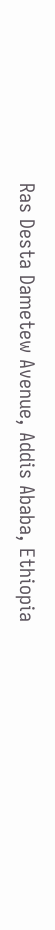Ras Desta Dametew Avenue, Addis Ababa, Ethiopia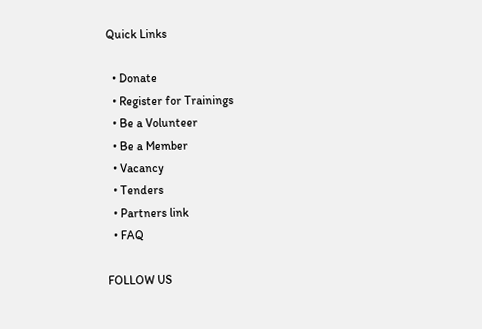Quick Links

  • Donate
  • Register for Trainings
  • Be a Volunteer
  • Be a Member
  • Vacancy
  • Tenders
  • Partners link
  • FAQ

FOLLOW US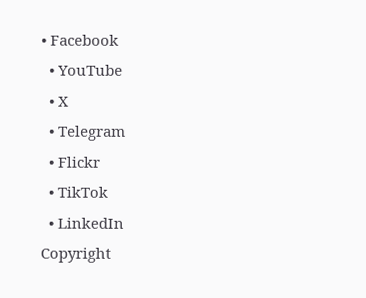• Facebook
  • YouTube
  • X
  • Telegram
  • Flickr
  • TikTok
  • LinkedIn
Copyright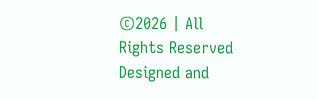©2026 | All Rights Reserved
Designed and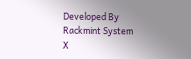Developed By Rackmint System
X